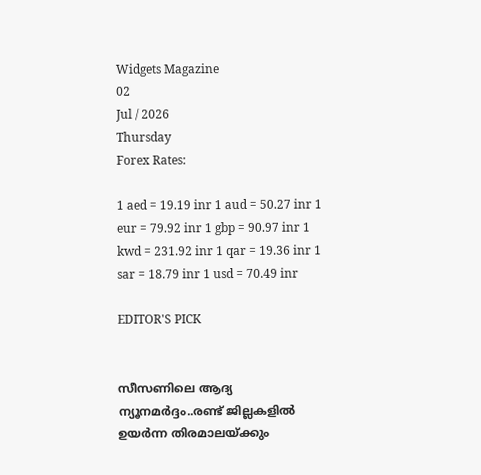Widgets Magazine
02
Jul / 2026
Thursday
Forex Rates:

1 aed = 19.19 inr 1 aud = 50.27 inr 1 eur = 79.92 inr 1 gbp = 90.97 inr 1 kwd = 231.92 inr 1 qar = 19.36 inr 1 sar = 18.79 inr 1 usd = 70.49 inr

EDITOR'S PICK


സീസണിലെ ആദ്യ ന്യൂനമർദ്ദം..രണ്ട് ജില്ലകളിൽ ഉയർന്ന തിരമാലയ്‌ക്കും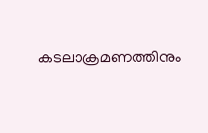കടലാക്രമണത്തിനും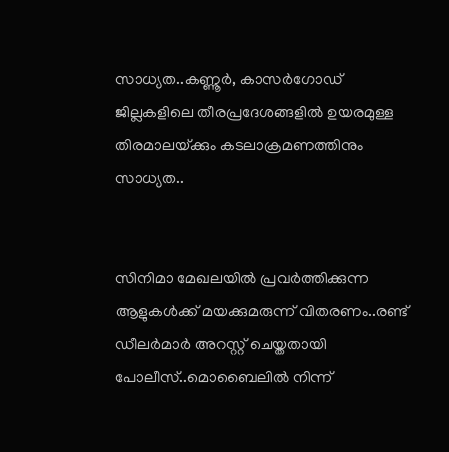സാധ്യത..കണ്ണൂർ, കാസർഗോഡ് ജില്ലകളിലെ തീരപ്രദേശങ്ങളിൽ ഉയരമുള്ള തിരമാലയ്‌ക്കും കടലാക്രമണത്തിനും സാധ്യത..


സിനിമാ മേഖലയിൽ പ്രവർത്തിക്കുന്ന ആളുകൾക്ക് മയക്കുമരുന്ന് വിതരണം..രണ്ട് ഡീലർമാർ അറസ്റ്റ് ചെയ്തതായി പോലീസ്..മൊബൈലിൽ നിന്ന്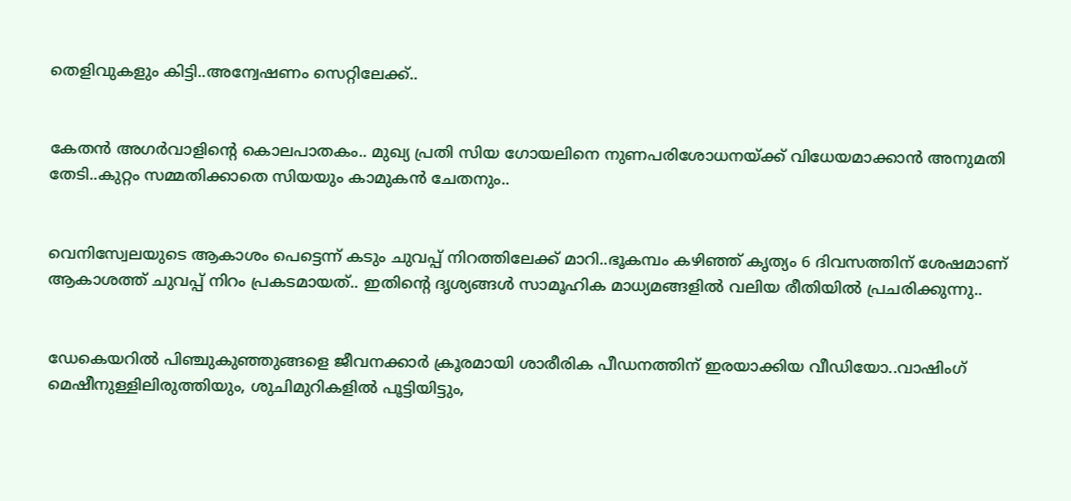തെളിവുകളും കിട്ടി..അന്വേഷണം സെറ്റിലേക്ക്..


കേതൻ അഗർവാളിന്റെ കൊലപാതകം.. മുഖ്യ പ്രതി സിയ ഗോയലിനെ നുണപരിശോധനയ്ക്ക് വിധേയമാക്കാൻ അനുമതി തേടി..കുറ്റം സമ്മതിക്കാതെ സിയയും കാമുകൻ ചേതനും..


വെനിസ്വേലയുടെ ആകാശം പെട്ടെന്ന് കടും ചുവപ്പ് നിറത്തിലേക്ക് മാറി..ഭൂകമ്പം കഴിഞ്ഞ് കൃത്യം 6 ദിവസത്തിന് ശേഷമാണ് ആകാശത്ത് ചുവപ്പ് നിറം പ്രകടമായത്.. ഇതിന്റെ ദൃശ്യങ്ങൾ സാമൂഹിക മാധ്യമങ്ങളിൽ വലിയ രീതിയിൽ പ്രചരിക്കുന്നു..


ഡേകെയറില്‍ പിഞ്ചുകുഞ്ഞുങ്ങളെ ജീവനക്കാര്‍ ക്രൂരമായി ശാരീരിക പീഡനത്തിന് ഇരയാക്കിയ വീഡിയോ..വാഷിംഗ് മെഷീനുള്ളിലിരുത്തിയും, ശുചിമുറികളില്‍ പൂട്ടിയിട്ടും,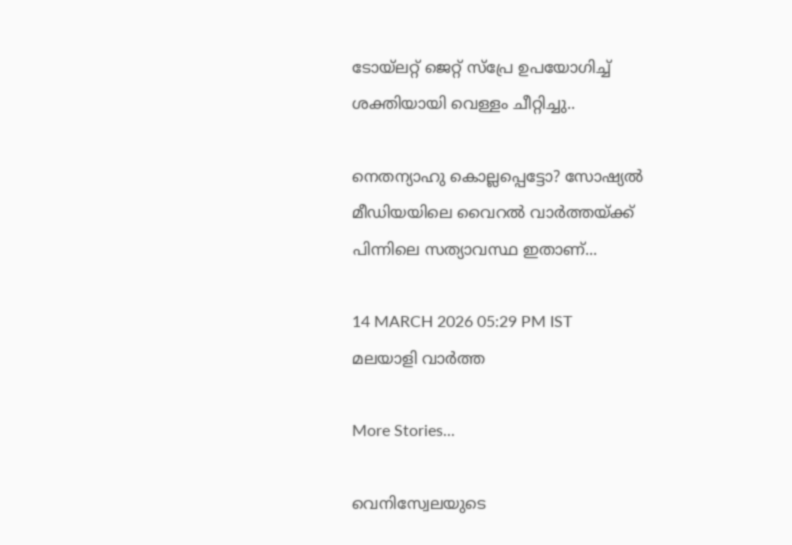ടോയ്ലറ്റ് ജെറ്റ് സ്പ്രേ ഉപയോഗിച്ച് ശക്തിയായി വെള്ളം ചീറ്റിച്ചു..

നെതന്യാഹു കൊല്ലപ്പെട്ടോ? സോഷ്യൽ മീഡിയയിലെ വൈറൽ വാർത്തയ്ക്ക് പിന്നിലെ സത്യാവസ്ഥ ഇതാണ്...

14 MARCH 2026 05:29 PM IST
മലയാളി വാര്‍ത്ത

More Stories...

വെനിസ്വേലയുടെ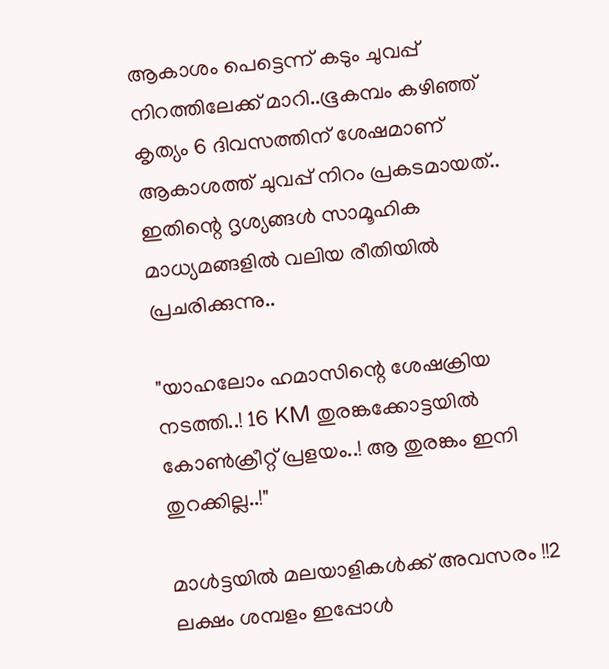ആകാശം പെട്ടെന്ന് കടും ചുവപ്പ് നിറത്തിലേക്ക് മാറി..ഭൂകമ്പം കഴിഞ്ഞ് കൃത്യം 6 ദിവസത്തിന് ശേഷമാണ് ആകാശത്ത് ചുവപ്പ് നിറം പ്രകടമായത്.. ഇതിന്റെ ദൃശ്യങ്ങൾ സാമൂഹിക മാധ്യമങ്ങളിൽ വലിയ രീതിയിൽ പ്രചരിക്കുന്നു..

"യാഹലോം ഹമാസിന്റെ ശേഷക്രിയ നടത്തി..! 16 KM തുരങ്കക്കോട്ടയിൽ കോൺക്രീറ്റ് പ്രളയം..! ആ തുരങ്കം ഇനി തുറക്കില്ല..!"

മാൾട്ടയിൽ മലയാളികൾക്ക് അവസരം !!2 ലക്ഷം ശമ്പളം ഇപ്പോൾ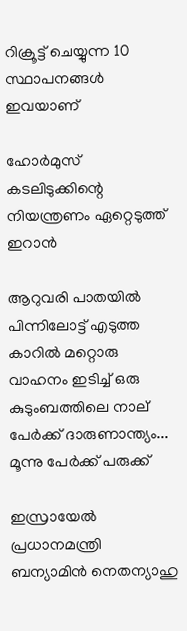റിക്രൂട്ട് ചെയ്യുന്ന 10 സ്ഥാപനങ്ങൾ ഇവയാണ്

ഹോര്‍മുസ് കടലിടുക്കിന്റെ നിയന്ത്രണം ഏറ്റെടുത്ത് ഇറാന്‍

ആറുവരി പാതയില്‍ പിന്നിലോട്ട് എടുത്ത കാറില്‍ മറ്റൊരു വാഹനം ഇടിച്ച് ഒരു കുടുംബത്തിലെ നാല് പേര്‍ക്ക് ദാരുണാന്ത്യം... മൂന്നു പേർക്ക് പരുക്ക്

ഇസ്രായേല്‍ പ്രധാനമന്ത്രി ബന്യാമിന്‍ നെതന്യാഹു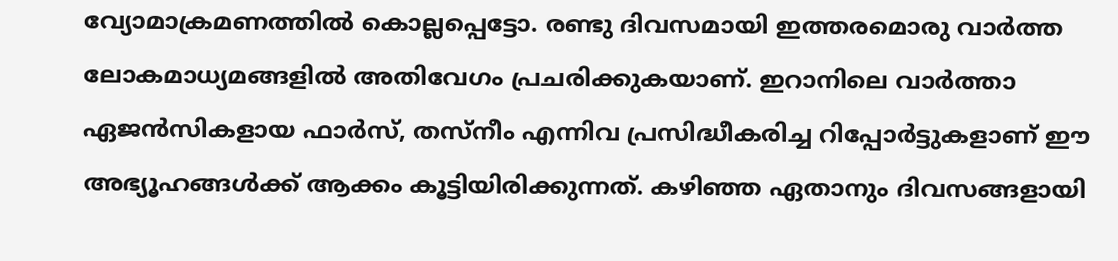വ്യോമാക്രമണത്തില്‍ കൊല്ലപ്പെട്ടോ. രണ്ടു ദിവസമായി ഇത്തരമൊരു വാര്‍ത്ത ലോകമാധ്യമങ്ങളില്‍ അതിവേഗം പ്രചരിക്കുകയാണ്. ഇറാനിലെ വാര്‍ത്താ ഏജന്‍സികളായ ഫാര്‍സ്, തസ്‌നീം എന്നിവ പ്രസിദ്ധീകരിച്ച റിപ്പോര്‍ട്ടുകളാണ് ഈ അഭ്യൂഹങ്ങള്‍ക്ക് ആക്കം കൂട്ടിയിരിക്കുന്നത്. കഴിഞ്ഞ ഏതാനും ദിവസങ്ങളായി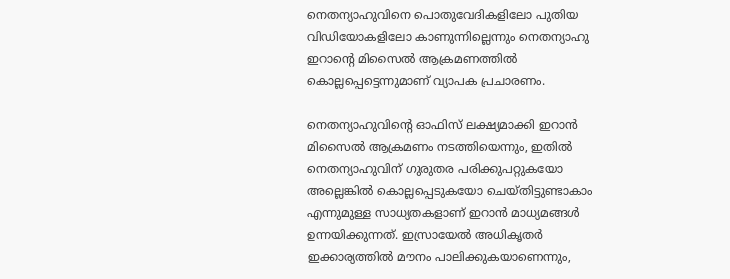നെതന്യാഹുവിനെ പൊതുവേദികളിലോ പുതിയ വിഡിയോകളിലോ കാണുന്നില്ലെന്നും നെതന്യാഹു ഇറാന്റെ മിസൈല്‍ ആക്രമണത്തില്‍ കൊല്ലപ്പെട്ടെന്നുമാണ് വ്യാപക പ്രചാരണം.

നെതന്യാഹുവിന്റെ ഓഫിസ് ലക്ഷ്യമാക്കി ഇറാന്‍ മിസൈല്‍ ആക്രമണം നടത്തിയെന്നും, ഇതില്‍ നെതന്യാഹുവിന് ഗുരുതര പരിക്കുപറ്റുകയോ അല്ലെങ്കില്‍ കൊല്ലപ്പെടുകയോ ചെയ്തിട്ടുണ്ടാകാം എന്നുമുള്ള സാധ്യതകളാണ് ഇറാന്‍ മാധ്യമങ്ങള്‍ ഉന്നയിക്കുന്നത്. ഇസ്രായേല്‍ അധികൃതര്‍ ഇക്കാര്യത്തില്‍ മൗനം പാലിക്കുകയാണെന്നും,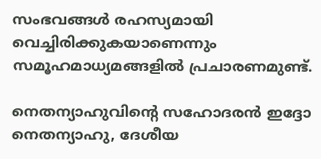സംഭവങ്ങള്‍ രഹസ്യമായി വെച്ചിരിക്കുകയാണെന്നും സമൂഹമാധ്യമങ്ങളില്‍ പ്രചാരണമുണ്ട്.

നെതന്യാഹുവിന്റെ സഹോദരന്‍ ഇദ്ദോ നെതന്യാഹു, ദേശീയ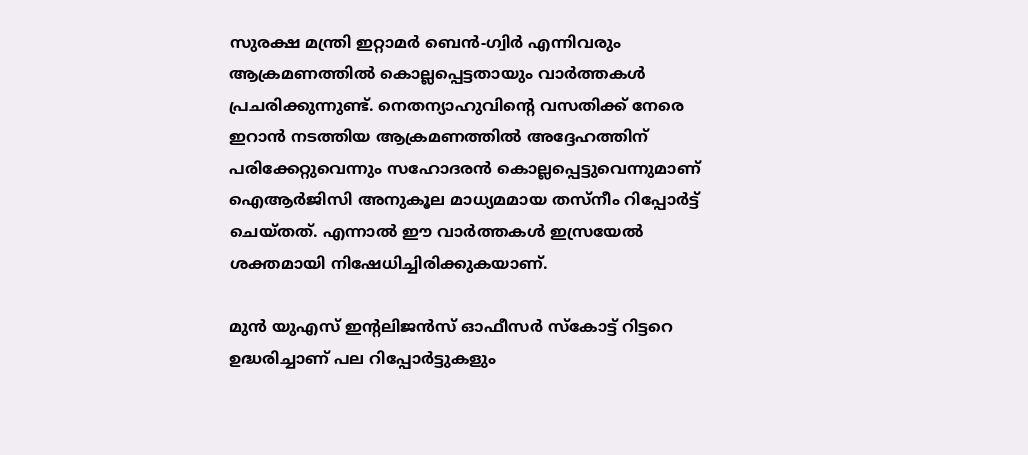സുരക്ഷ മന്ത്രി ഇറ്റാമര്‍ ബെന്‍-ഗ്വിര്‍ എന്നിവരും ആക്രമണത്തില്‍ കൊല്ലപ്പെട്ടതായും വാര്‍ത്തകള്‍ പ്രചരിക്കുന്നുണ്ട്. നെതന്യാഹുവിന്റെ വസതിക്ക് നേരെ ഇറാന്‍ നടത്തിയ ആക്രമണത്തില്‍ അദ്ദേഹത്തിന് പരിക്കേറ്റുവെന്നും സഹോദരന്‍ കൊല്ലപ്പെട്ടുവെന്നുമാണ് ഐആര്‍ജിസി അനുകൂല മാധ്യമമായ തസ്‌നീം റിപ്പോര്‍ട്ട് ചെയ്തത്. എന്നാല്‍ ഈ വാര്‍ത്തകള്‍ ഇസ്രയേല്‍ ശക്തമായി നിഷേധിച്ചിരിക്കുകയാണ്.

മുന്‍ യുഎസ് ഇന്റലിജന്‍സ് ഓഫീസര്‍ സ്‌കോട്ട് റിട്ടറെ ഉദ്ധരിച്ചാണ് പല റിപ്പോര്‍ട്ടുകളും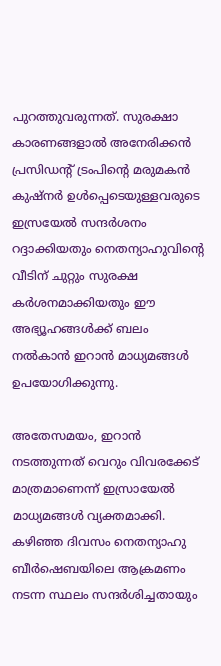പുറത്തുവരുന്നത്. സുരക്ഷാ കാരണങ്ങളാല്‍ അനേരിക്കന്‍ പ്രസിഡന്റ് ട്രംപിന്റെ മരുമകന്‍ കുഷ്‌നര്‍ ഉള്‍പ്പെടെയുള്ളവരുടെ ഇസ്രയേല്‍ സന്ദര്‍ശനം റദ്ദാക്കിയതും നെതന്യാഹുവിന്റെ വീടിന് ചുറ്റും സുരക്ഷ കര്‍ശനമാക്കിയതും ഈ അഭ്യൂഹങ്ങള്‍ക്ക് ബലം നല്‍കാന്‍ ഇറാന്‍ മാധ്യമങ്ങള്‍ ഉപയോഗിക്കുന്നു.

അതേസമയം, ഇറാന്‍ നടത്തുന്നത് വെറും വിവരക്കേട് മാത്രമാണെന്ന് ഇസ്രായേല്‍ മാധ്യമങ്ങള്‍ വ്യക്തമാക്കി. കഴിഞ്ഞ ദിവസം നെതന്യാഹു ബീര്‍ഷെബയിലെ ആക്രമണം നടന്ന സ്ഥലം സന്ദര്‍ശിച്ചതായും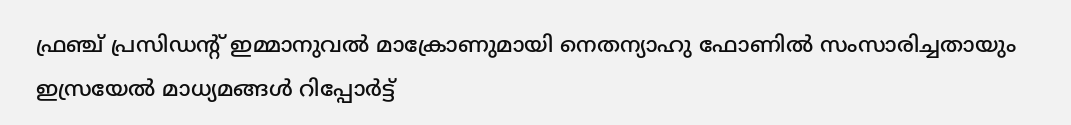ഫ്രഞ്ച് പ്രസിഡന്റ് ഇമ്മാനുവല്‍ മാക്രോണുമായി നെതന്യാഹു ഫോണില്‍ സംസാരിച്ചതായും ഇസ്രയേല്‍ മാധ്യമങ്ങള്‍ റിപ്പോര്‍ട്ട്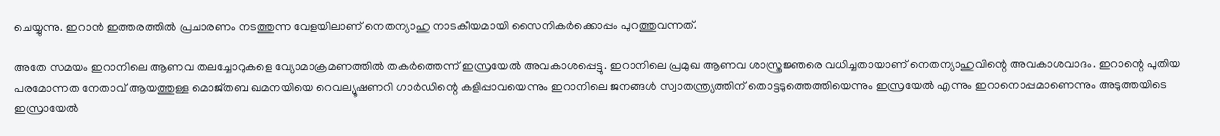ചെയ്യുന്നു. ഇറാന്‍ ഇത്തരത്തില്‍ പ്രചാരണം നടത്തുന്ന വേളയിലാണ് നെതന്യാഹു നാടകീയമായി സൈനികര്‍ക്കൊപ്പം പുറത്തുവന്നത്.

അതേ സമയം ഇറാനിലെ ആണവ തലച്ചോറുകളെ വ്യോമാക്രമണത്തില്‍ തകര്‍ത്തെന്ന് ഇസ്രയേല്‍ അവകാശപ്പെട്ടു. ഇറാനിലെ പ്രമുഖ ആണവ ശാസ്ത്രജ്ഞരെ വധിച്ചതായാണ് നെതന്യാഹുവിന്റെ അവകാശവാദം. ഇറാന്റെ പുതിയ പരമോന്നത നേതാവ് ആയത്തുള്ള മൊജ്തബ ഖമനയിയെ റെവല്യൂഷണറി ഗാര്‍ഡിന്റെ കളിപ്പാവയെന്നും ഇറാനിലെ ജനങ്ങള്‍ സ്വാതന്ത്ര്യത്തിന് തൊട്ടടുത്തെത്തിയെന്നും ഇസ്രയേല്‍ എന്നും ഇറാനൊപ്പമാണെന്നും അടുത്തയിടെ ഇസ്രായേല്‍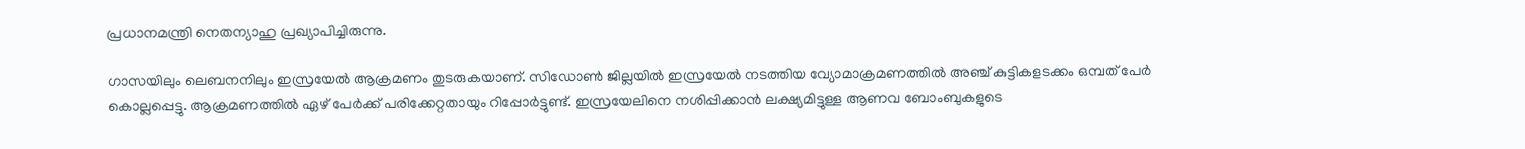പ്രധാനമന്ത്രി നെതന്യാഹു പ്രഖ്യാപിച്ചിരുന്നു.

ഗാസയിലും ലെബനനിലും ഇസ്രയേല്‍ ആക്രമണം തുടരുകയാണ്. സിഡോണ്‍ ജില്ലയില്‍ ഇസ്രയേല്‍ നടത്തിയ വ്യോമാക്രമണത്തില്‍ അഞ്ച് കുട്ടികളടക്കം ഒമ്പത് പേര്‍ കൊല്ലപ്പെട്ടു. ആക്രമണത്തില്‍ ഏഴ് പേര്‍ക്ക് പരിക്കേറ്റതായും റിപ്പോര്‍ട്ടുണ്ട്. ഇസ്രയേലിനെ നശിപ്പിക്കാന്‍ ലക്ഷ്യമിട്ടുള്ള ആണവ ബോംബുകളുടെ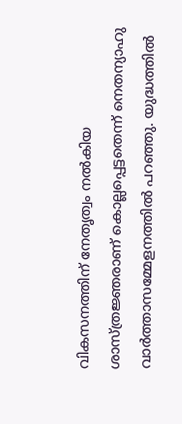വികസനത്തിന് നേതൃത്വം നല്‍കിയ ശാസ്ത്രജ്ഞരാണ് കൊല്ലപ്പെട്ടതെന്ന് നെതന്യാഹു വാര്‍ത്താസമ്മേളനത്തില്‍ പറഞ്ഞു. യുദ്ധത്തില്‍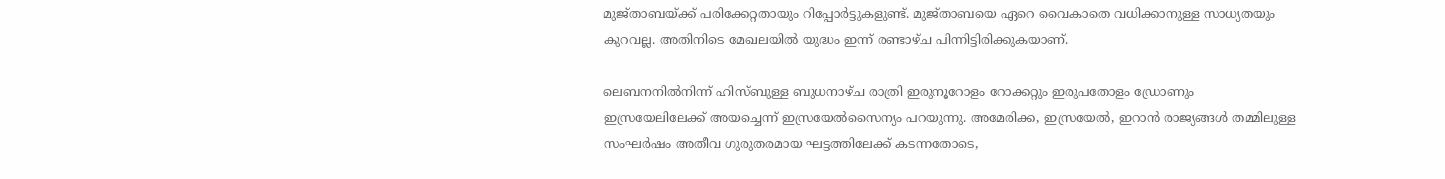മുജ്താബയ്ക്ക് പരിക്കേറ്റതായും റിപ്പോര്‍ട്ടുകളുണ്ട്. മുജ്താബയെ ഏറെ വൈകാതെ വധിക്കാനുള്ള സാധ്യതയും കുറവല്ല. അതിനിടെ മേഖലയില്‍ യുദ്ധം ഇന്ന് രണ്ടാഴ്ച പിന്നിട്ടിരിക്കുകയാണ്.

ലെബനനില്‍നിന്ന് ഹിസ്ബുള്ള ബുധനാഴ്ച രാത്രി ഇരുനൂറോളം റോക്കറ്റും ഇരുപതോളം ഡ്രോണും ഇസ്രയേലിലേക്ക് അയച്ചെന്ന് ഇസ്രയേല്‍സൈന്യം പറയുന്നു. അമേരിക്ക, ഇസ്രയേല്‍, ഇറാന്‍ രാജ്യങ്ങള്‍ തമ്മിലുള്ള സംഘര്‍ഷം അതീവ ഗുരുതരമായ ഘട്ടത്തിലേക്ക് കടന്നതോടെ,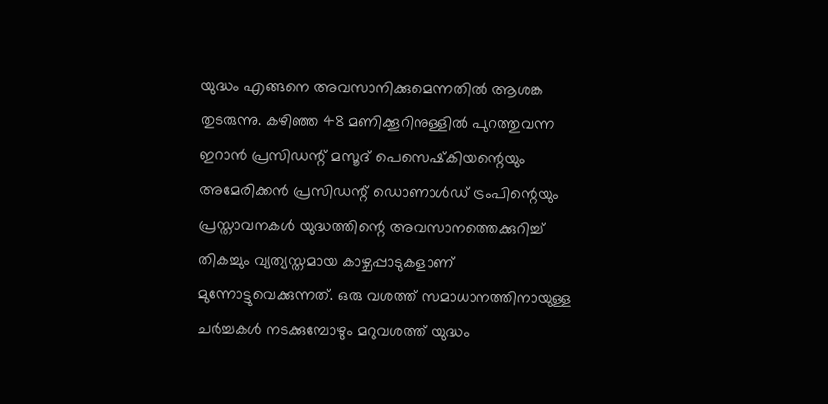യുദ്ധം എങ്ങനെ അവസാനിക്കുമെന്നതില്‍ ആശങ്ക തുടരുന്നു. കഴിഞ്ഞ 48 മണിക്കൂറിനുള്ളില്‍ പുറത്തുവന്ന ഇറാന്‍ പ്രസിഡന്റ് മസൂദ് പെസെഷ്‌കിയന്റെയും അമേരിക്കന്‍ പ്രസിഡന്റ് ഡൊണാള്‍ഡ് ട്രംപിന്റെയും പ്രസ്താവനകള്‍ യുദ്ധത്തിന്റെ അവസാനത്തെക്കുറിച്ച് തികച്ചും വ്യത്യസ്തമായ കാഴ്ചപ്പാടുകളാണ് മുന്നോട്ടുവെക്കുന്നത്. ഒരു വശത്ത് സമാധാനത്തിനായുള്ള ചര്‍ച്ചകള്‍ നടക്കുമ്പോഴും മറുവശത്ത് യുദ്ധം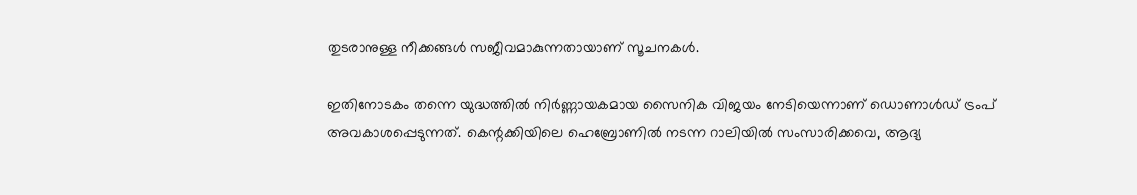തുടരാനുള്ള നീക്കങ്ങള്‍ സജീവമാകുന്നതായാണ് സൂചനകള്‍.

ഇതിനോടകം തന്നെ യുദ്ധത്തില്‍ നിര്‍ണ്ണായകമായ സൈനിക വിജയം നേടിയെന്നാണ് ഡൊണാള്‍ഡ് ട്രംപ് അവകാശപ്പെടുന്നത്. കെന്റക്കിയിലെ ഹെബ്രോണില്‍ നടന്ന റാലിയില്‍ സംസാരിക്കവെ, ആദ്യ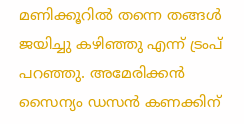മണിക്കൂറില്‍ തന്നെ തങ്ങള്‍ ജയിച്ചു കഴിഞ്ഞു എന്ന് ട്രംപ് പറഞ്ഞു. അമേരിക്കന്‍ സൈന്യം ഡസന്‍ കണക്കിന്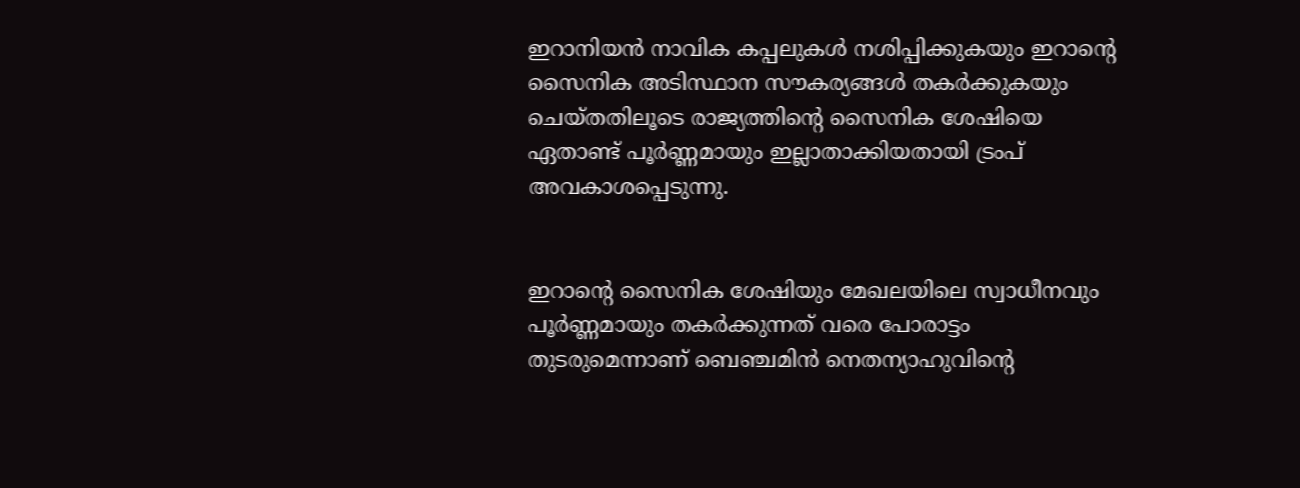ഇറാനിയന്‍ നാവിക കപ്പലുകള്‍ നശിപ്പിക്കുകയും ഇറാന്റെ സൈനിക അടിസ്ഥാന സൗകര്യങ്ങള്‍ തകര്‍ക്കുകയും ചെയ്തതിലൂടെ രാജ്യത്തിന്റെ സൈനിക ശേഷിയെ ഏതാണ്ട് പൂര്‍ണ്ണമായും ഇല്ലാതാക്കിയതായി ട്രംപ് അവകാശപ്പെടുന്നു.


ഇറാന്റെ സൈനിക ശേഷിയും മേഖലയിലെ സ്വാധീനവും പൂര്‍ണ്ണമായും തകര്‍ക്കുന്നത് വരെ പോരാട്ടം തുടരുമെന്നാണ് ബെഞ്ചമിന്‍ നെതന്യാഹുവിന്റെ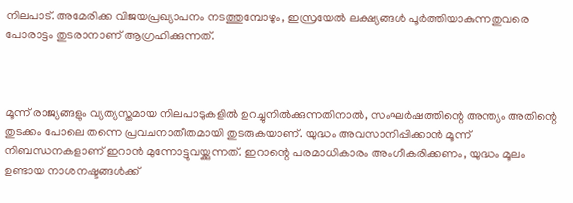നിലപാട്. അമേരിക്ക വിജയപ്രഖ്യാപനം നടത്തുമ്പോഴും, ഇസ്രയേല്‍ ലക്ഷ്യങ്ങള്‍ പൂര്‍ത്തിയാകുന്നതുവരെ പോരാട്ടം തുടരാനാണ് ആഗ്രഹിക്കുന്നത്.



മൂന്ന് രാജ്യങ്ങളും വ്യത്യസ്തമായ നിലപാടുകളില്‍ ഉറച്ചുനില്‍ക്കുന്നതിനാല്‍, സംഘര്‍ഷത്തിന്റെ അന്ത്യം അതിന്റെ തുടക്കം പോലെ തന്നെ പ്രവചനാതീതമായി തുടരുകയാണ്. യുദ്ധം അവസാനിപ്പിക്കാന്‍ മൂന്ന് നിബന്ധനകളാണ് ഇറാന്‍ മുന്നോട്ടുവയ്ക്കുന്നത്. ഇറാന്റെ പരമാധികാരം അംഗീകരിക്കണം, യുദ്ധം മൂലം ഉണ്ടായ നാശനഷ്ടങ്ങള്‍ക്ക്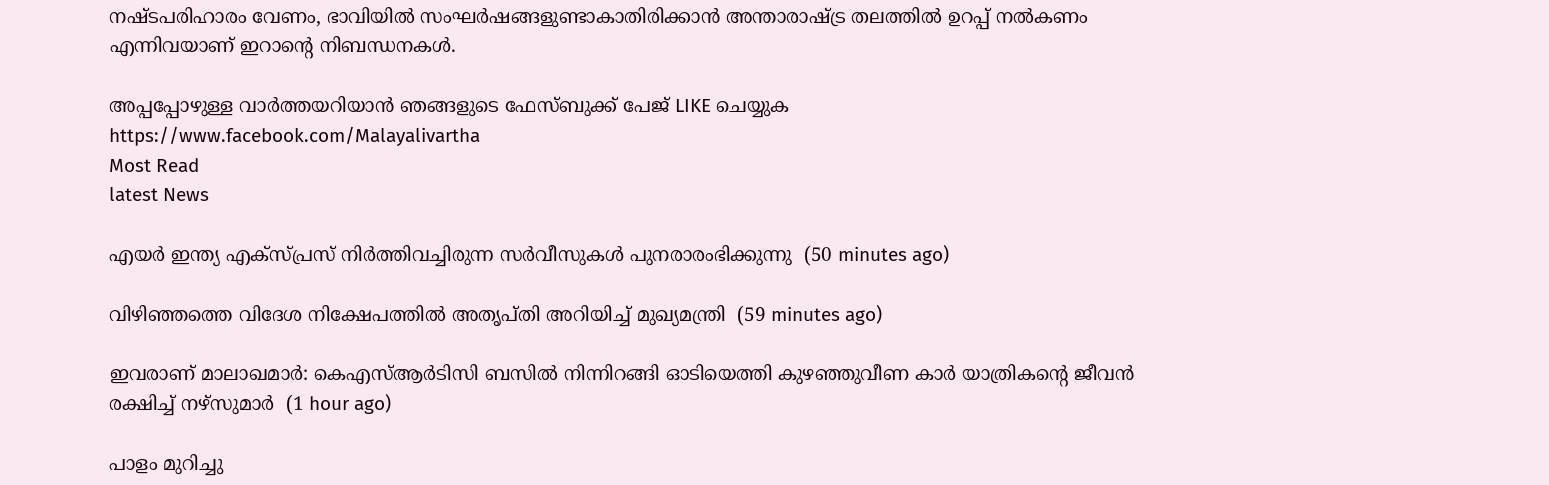നഷ്ടപരിഹാരം വേണം, ഭാവിയില്‍ സംഘര്‍ഷങ്ങളുണ്ടാകാതിരിക്കാന്‍ അന്താരാഷ്ട്ര തലത്തില്‍ ഉറപ്പ് നല്‍കണം എന്നിവയാണ് ഇറാന്റെ നിബന്ധനകള്‍.

അപ്പപ്പോഴുള്ള വാര്‍ത്തയറിയാന്‍ ഞങ്ങളുടെ ഫേസ്‌ബുക്ക്‌ പേജ് LIKE ചെയ്യുക
https://www.facebook.com/Malayalivartha
Most Read
latest News

എയര്‍ ഇന്ത്യ എക്‌സ്പ്രസ് നിര്‍ത്തിവച്ചിരുന്ന സര്‍വീസുകള്‍ പുനരാരംഭിക്കുന്നു  (50 minutes ago)

വിഴിഞ്ഞത്തെ വിദേശ നിക്ഷേപത്തില്‍ അതൃപ്തി അറിയിച്ച് മുഖ്യമന്ത്രി  (59 minutes ago)

ഇവരാണ് മാലാഖമാര്‍: കെഎസ്ആര്‍ടിസി ബസില്‍ നിന്നിറങ്ങി ഓടിയെത്തി കുഴഞ്ഞുവീണ കാര്‍ യാത്രികന്റെ ജീവന്‍ രക്ഷിച്ച് നഴ്‌സുമാര്‍  (1 hour ago)

പാളം മുറിച്ചു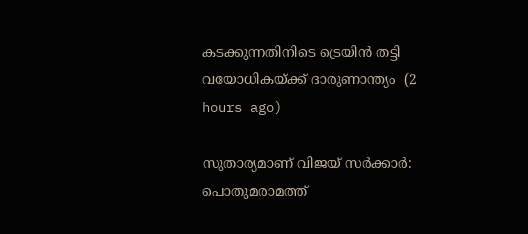കടക്കുന്നതിനിടെ ട്രെയിന്‍ തട്ടി വയോധികയ്ക്ക് ദാരുണാന്ത്യം  (2 hours ago)

സുതാര്യമാണ് വിജയ് സര്‍ക്കാര്‍: പൊതുമരാമത്ത്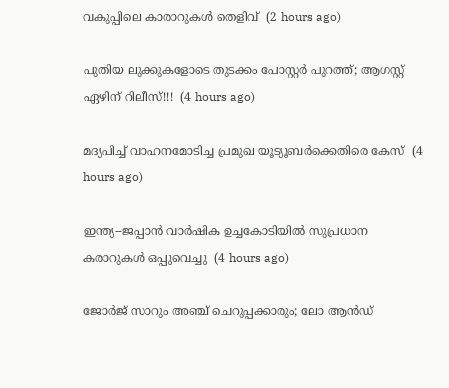വകുപ്പിലെ കാരാറുകള്‍ തെളിവ്  (2 hours ago)

പുതിയ ലുക്കുകളോടെ തുടക്കം പോസ്റ്റർ പുറത്ത്; ആഗസ്റ്റ് ഏഴിന് റിലീസ്!!!  (4 hours ago)

മദ്യപിച്ച് വാഹനമോടിച്ച പ്രമുഖ യൂട്യൂബര്‍ക്കെതിരെ കേസ്  (4 hours ago)

ഇന്ത്യ--ജപ്പാന്‍ വാര്‍ഷിക ഉച്ചകോടിയില്‍ സുപ്രധാന കരാറുകള്‍ ഒപ്പുവെച്ചു  (4 hours ago)

ജോർജ് സാറും അഞ്ച് ചെറുപ്പക്കാരും; ലോ ആൻഡ്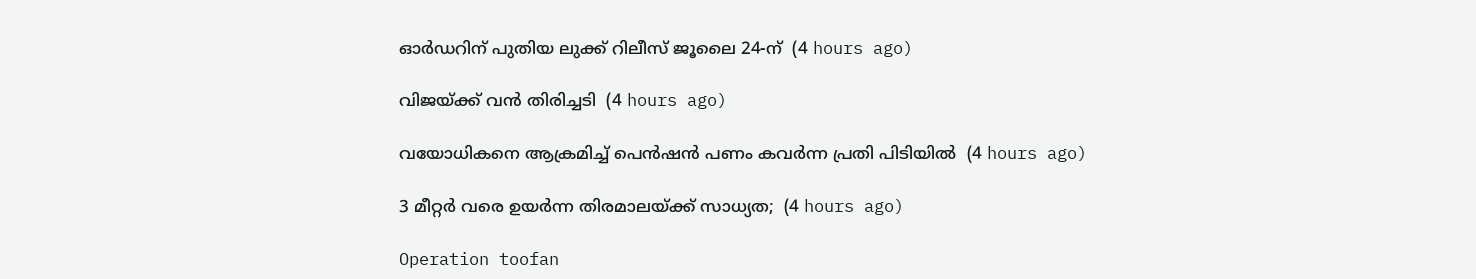ഓർഡറിന് പുതിയ ലുക്ക് റിലീസ് ജൂലൈ 24-ന്  (4 hours ago)

വിജയ്‍ക്ക് വൻ തിരിച്ചടി  (4 hours ago)

വയോധികനെ ആക്രമിച്ച് പെന്‍ഷന്‍ പണം കവര്‍ന്ന പ്രതി പിടിയില്‍  (4 hours ago)

3 മീറ്റർ വരെ ഉയർന്ന തിരമാലയ്‌ക്ക് സാധ്യത;  (4 hours ago)

Operation toofan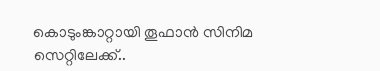കൊടുംങ്കാറ്റായി തൂഫാന്‍ സിനിമ സെറ്റിലേക്ക്..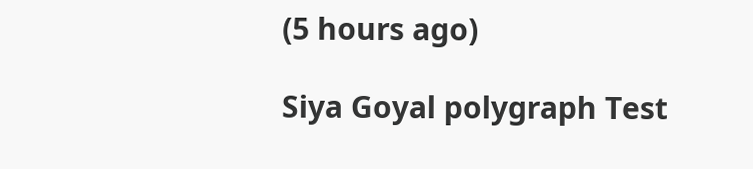(5 hours ago)

Siya Goyal polygraph Test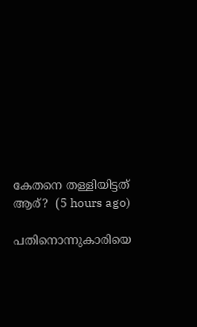കേതനെ തള്ളിയിട്ടത് ആര്?  (5 hours ago)

പതിനൊന്നുകാരിയെ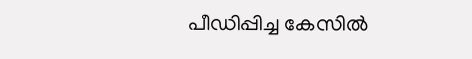പീഡിപ്പിച്ച കേസില്‍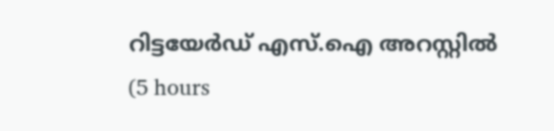റിട്ടയേര്‍ഡ് എസ്.ഐ അറസ്റ്റില്‍  (5 hours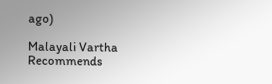ago)

Malayali Vartha Recommends